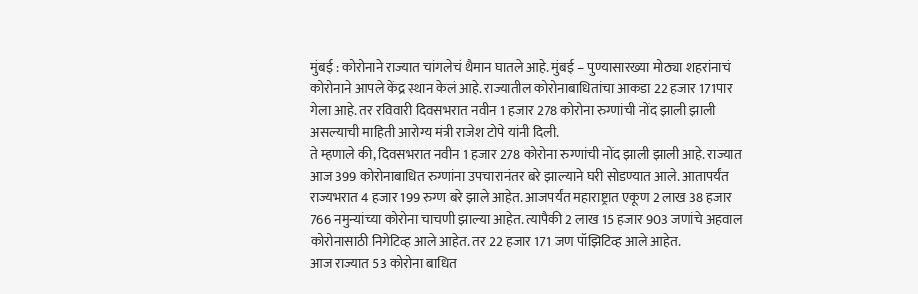मुंबई : कोरोनाने राज्यात चांगलेचं थैमान घातले आहे. मुंबई – पुण्यासारख्या मोठ्या शहरांनाचं कोरोनाने आपले केंद्र स्थान केलं आहे. राज्यातील कोरोनाबाधितांचा आकडा 22 हजार 171पार गेला आहे. तर रविवारी दिवसभरात नवीन 1 हजार 278 कोरोना रुग्णांची नोंद झाली झाली असल्याची माहिती आरोग्य मंत्री राजेश टोपे यांनी दिली.
ते म्हणाले की, दिवसभरात नवीन 1 हजार 278 कोरोना रुग्णांची नोंद झाली झाली आहे. राज्यात आज 399 कोरोनाबाधित रुग्णांना उपचारानंतर बरे झाल्याने घरी सोडण्यात आले. आतापर्यंत राज्यभरात 4 हजार 199 रुग्ण बरे झाले आहेत. आजपर्यंत महाराष्ट्रात एकूण 2 लाख 38 हजार 766 नमुन्यांच्या कोरोना चाचणी झाल्या आहेत. त्यापैकी 2 लाख 15 हजार 903 जणांचे अहवाल कोरोनासाठी निगेटिव्ह आले आहेत. तर 22 हजार 171 जण पॉझिटिव्ह आले आहेत.
आज राज्यात 53 कोरोना बाधित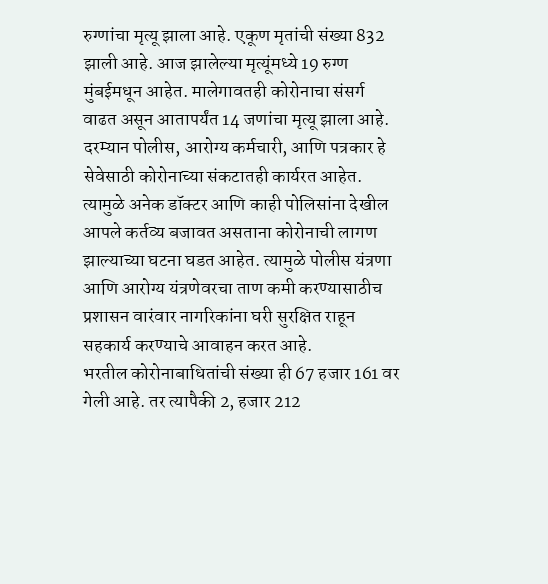रुग्णांचा मृत्यू झाला आहे. एकूण मृतांची संख्या 832 झाली आहे. आज झालेल्या मृत्यूंमध्ये 19 रुग्ण मुंबईमधून आहेत. मालेगावतही कोरोनाचा संसर्ग वाढत असून आतापर्यंत 14 जणांचा मृत्यू झाला आहे.
दरम्यान पोलीस, आरोग्य कर्मचारी, आणि पत्रकार हे सेवेसाठी कोरोनाच्या संकटातही कार्यरत आहेत. त्यामुळे अनेक डॉक्टर आणि काही पोलिसांना देखील आपले कर्तव्य बजावत असताना कोरोनाची लागण झाल्याच्या घटना घडत आहेत. त्यामुळे पोलीस यंत्रणा आणि आरोग्य यंत्रणेवरचा ताण कमी करण्यासाठीच प्रशासन वारंवार नागरिकांना घरी सुरक्षित राहून सहकार्य करण्याचे आवाहन करत आहे.
भरतील कोरोनाबाधितांची संख्या ही 67 हजार 161 वर गेली आहे. तर त्यापैकी 2, हजार 212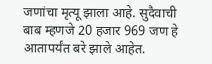जणांचा मृत्यू झाला आहे. सुदैवाची बाब म्हणजे 20 हजार 969 जण हे आतापर्यंत बरे झाले आहेत.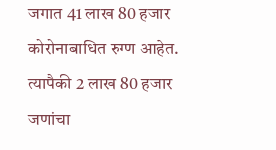जगात 41 लाख 80 हजार कोरोनाबाधित रुग्ण आहेत. त्यापैकी 2 लाख 80 हजार जणांचा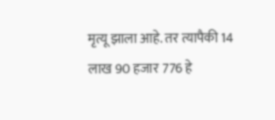मृत्यू झाला आहे. तर त्यापैकी 14 लाख 90 हजार 776 हे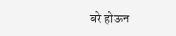बरे होऊन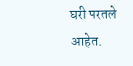घरी परतले आहेत.